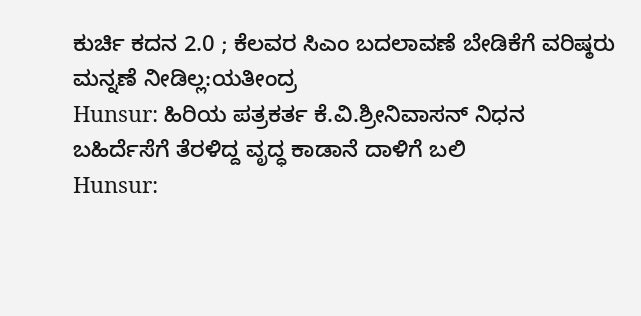ಕುರ್ಚಿ ಕದನ 2.0 ; ಕೆಲವರ ಸಿಎಂ ಬದಲಾವಣೆ ಬೇಡಿಕೆಗೆ ವರಿಷ್ಠರು ಮನ್ನಣೆ ನೀಡಿಲ್ಲ:ಯತೀಂದ್ರ
Hunsur: ಹಿರಿಯ ಪತ್ರಕರ್ತ ಕೆ.ವಿ.ಶ್ರೀನಿವಾಸನ್ ನಿಧನ
ಬಹಿರ್ದೆಸೆಗೆ ತೆರಳಿದ್ದ ವೃದ್ಧ ಕಾಡಾನೆ ದಾಳಿಗೆ ಬಲಿ
Hunsur: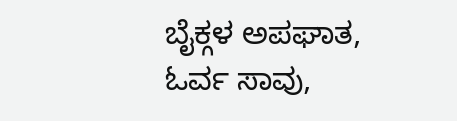ಬೈಕ್ಗಳ ಅಪಘಾತ, ಓರ್ವ ಸಾವು,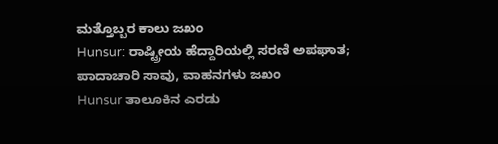ಮತ್ತೊಬ್ಬರ ಕಾಲು ಜಖಂ
Hunsur: ರಾಷ್ಟ್ರೀಯ ಹೆದ್ದಾರಿಯಲ್ಲಿ ಸರಣಿ ಅಪಘಾತ; ಪಾದಾಚಾರಿ ಸಾವು, ವಾಹನಗಳು ಜಖಂ
Hunsur ತಾಲೂಕಿನ ಎರಡು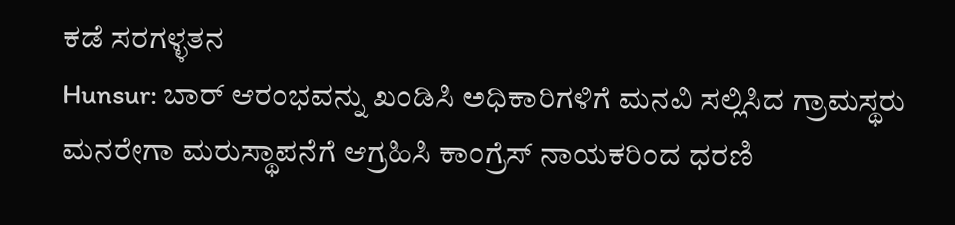ಕಡೆ ಸರಗಳ್ಳತನ
Hunsur: ಬಾರ್ ಆರಂಭವನ್ನು ಖಂಡಿಸಿ ಅಧಿಕಾರಿಗಳಿಗೆ ಮನವಿ ಸಲ್ಲಿಸಿದ ಗ್ರಾಮಸ್ಥರು
ಮನರೇಗಾ ಮರುಸ್ಥಾಪನೆಗೆ ಆಗ್ರಹಿಸಿ ಕಾಂಗ್ರೆಸ್ ನಾಯಕರಿಂದ ಧರಣಿ